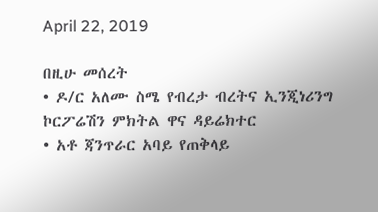April 22, 2019

በዚሁ መሰረት
• ዶ/ር አለሙ ስሜ የብረታ ብረትና ኢንጂነሪንግ ኮርፖሬሽን ምክትል ዋና ዳይሬክተር
• አቶ ጃንጥራር አባይ የጠቅላይ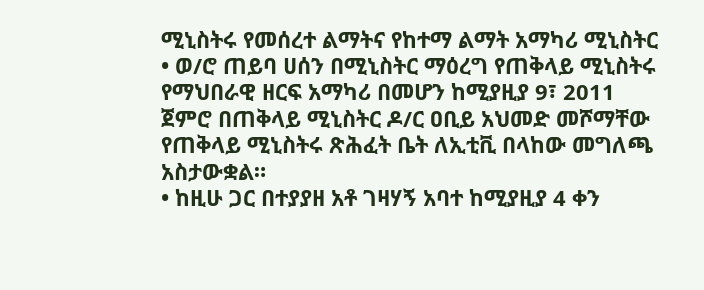ሚኒስትሩ የመሰረተ ልማትና የከተማ ልማት አማካሪ ሚኒስትር
• ወ/ሮ ጠይባ ሀሰን በሚኒስትር ማዕረግ የጠቅላይ ሚኒስትሩ የማህበራዊ ዘርፍ አማካሪ በመሆን ከሚያዚያ 9፣ 2011 ጀምሮ በጠቅላይ ሚኒስትር ዶ/ር ዐቢይ አህመድ መሾማቸው የጠቅላይ ሚኒስትሩ ጽሕፈት ቤት ለኢቲቪ በላከው መግለጫ አስታውቋል።
• ከዚሁ ጋር በተያያዘ አቶ ገዛሃኝ አባተ ከሚያዚያ 4 ቀን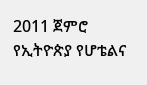2011 ጀምሮ የኢትዮጵያ የሆቴልና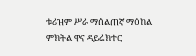ቱሪዝም ሥራ ማሰልጠኛ ማዕከል ምክትል ዋና ዳይሬክተር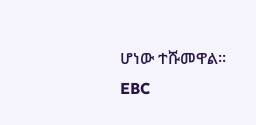ሆነው ተሹመዋል።
EBC